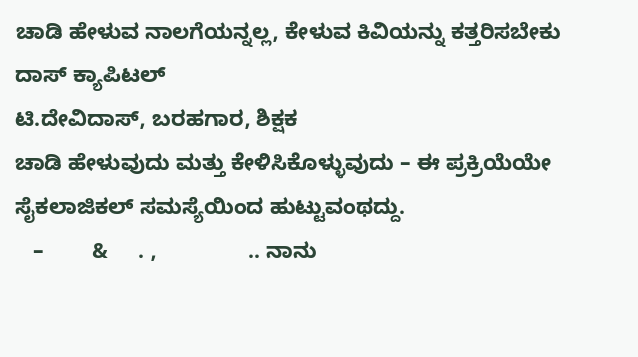ಚಾಡಿ ಹೇಳುವ ನಾಲಗೆಯನ್ನಲ್ಲ, ಕೇಳುವ ಕಿವಿಯನ್ನು ಕತ್ತರಿಸಬೇಕು
ದಾಸ್ ಕ್ಯಾಪಿಟಲ್
ಟಿ.ದೇವಿದಾಸ್, ಬರಹಗಾರ, ಶಿಕ್ಷಕ
ಚಾಡಿ ಹೇಳುವುದು ಮತ್ತು ಕೇಳಿಸಿಕೊಳ್ಳುವುದು – ಈ ಪ್ರಕ್ರಿಯೆಯೇ ಸೈಕಲಾಜಿಕಲ್ ಸಮಸ್ಯೆಯಿಂದ ಹುಟ್ಟುವಂಥದ್ದು.
   –        &     . ,               .. ನಾನು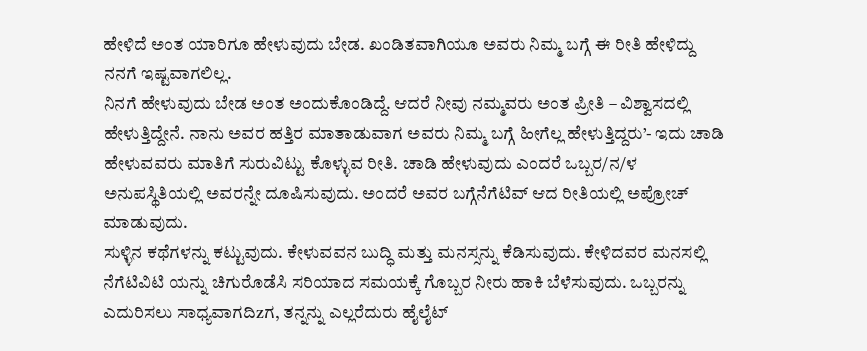ಹೇಳಿದೆ ಅಂತ ಯಾರಿಗೂ ಹೇಳುವುದು ಬೇಡ. ಖಂಡಿತವಾಗಿಯೂ ಅವರು ನಿಮ್ಮ ಬಗ್ಗೆ ಈ ರೀತಿ ಹೇಳಿದ್ದು ನನಗೆ ಇಷ್ಟವಾಗಲಿಲ್ಲ.
ನಿನಗೆ ಹೇಳುವುದು ಬೇಡ ಅಂತ ಅಂದುಕೊಂಡಿದ್ದೆ. ಆದರೆ ನೀವು ನಮ್ಮವರು ಅಂತ ಪ್ರೀತಿ – ವಿಶ್ವಾಸದಲ್ಲಿ ಹೇಳುತ್ತಿದ್ದೇನೆ. ನಾನು ಅವರ ಹತ್ತಿರ ಮಾತಾಡುವಾಗ ಅವರು ನಿಮ್ಮ ಬಗ್ಗೆ ಹೀಗೆಲ್ಲ ಹೇಳುತ್ತಿದ್ದರು’- ಇದು ಚಾಡಿ ಹೇಳುವವರು ಮಾತಿಗೆ ಸುರುವಿಟ್ಟು ಕೊಳ್ಳುವ ರೀತಿ. ಚಾಡಿ ಹೇಳುವುದು ಎಂದರೆ ಒಬ್ಬರ/ನ/ಳ ಅನುಪಸ್ಥಿತಿಯಲ್ಲಿ ಅವರನ್ನೇ ದೂಷಿಸುವುದು. ಅಂದರೆ ಅವರ ಬಗ್ಗೆನೆಗೆಟಿವ್ ಆದ ರೀತಿಯಲ್ಲಿ ಅಪ್ರೋಚ್ ಮಾಡುವುದು.
ಸುಳ್ಳಿನ ಕಥೆಗಳನ್ನು ಕಟ್ಟುವುದು. ಕೇಳುವವನ ಬುದ್ಧಿ ಮತ್ತು ಮನಸ್ಸನ್ನು ಕೆಡಿಸುವುದು. ಕೇಳಿದವರ ಮನಸಲ್ಲಿ ನೆಗೆಟಿವಿಟಿ ಯನ್ನು ಚಿಗುರೊಡೆಸಿ ಸರಿಯಾದ ಸಮಯಕ್ಕೆ ಗೊಬ್ಬರ ನೀರು ಹಾಕಿ ಬೆಳೆಸುವುದು. ಒಬ್ಬರನ್ನು ಎದುರಿಸಲು ಸಾಧ್ಯವಾಗದಿzಗ, ತನ್ನನ್ನು ಎಲ್ಲರೆದುರು ಹೈಲೈಟ್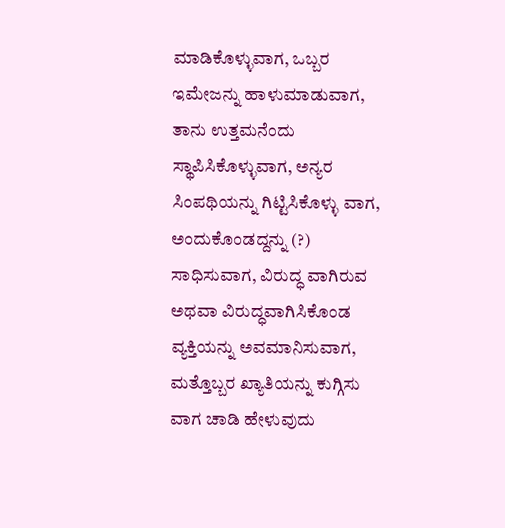ಮಾಡಿಕೊಳ್ಳುವಾಗ, ಒಬ್ಬರ ಇಮೇಜನ್ನು ಹಾಳುಮಾಡುವಾಗ, ತಾನು ಉತ್ತಮನೆಂದು ಸ್ಥಾಪಿಸಿಕೊಳ್ಳುವಾಗ, ಅನ್ಯರ ಸಿಂಪಥಿಯನ್ನು ಗಿಟ್ಟಿಸಿಕೊಳ್ಳು ವಾಗ, ಅಂದುಕೊಂಡದ್ದನ್ನು (?) ಸಾಧಿಸುವಾಗ, ವಿರುದ್ಧ ವಾಗಿರುವ ಅಥವಾ ವಿರುದ್ಧವಾಗಿಸಿಕೊಂಡ ವ್ಯಕ್ತಿಯನ್ನು ಅವಮಾನಿಸುವಾಗ, ಮತ್ತೊಬ್ಬರ ಖ್ಯಾತಿಯನ್ನು ಕುಗ್ಗಿಸು ವಾಗ ಚಾಡಿ ಹೇಳುವುದು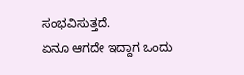ಸಂಭವಿಸುತ್ತದೆ.
ಏನೂ ಆಗದೇ ಇದ್ದಾಗ ಒಂದು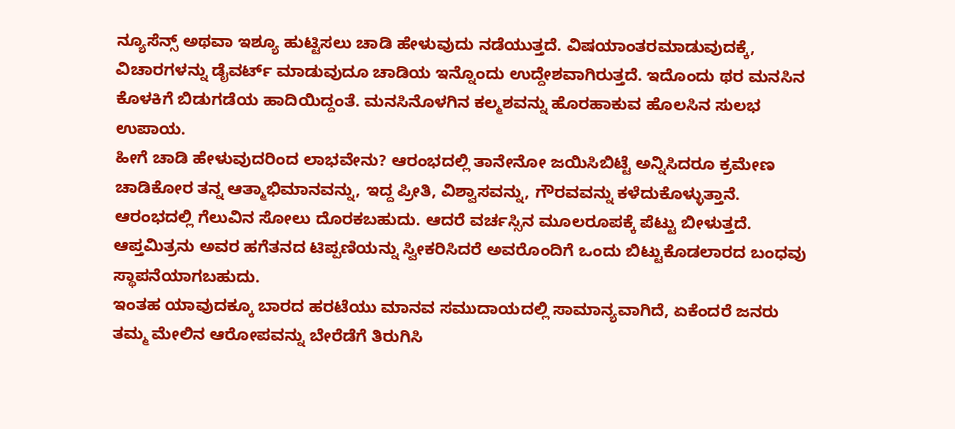ನ್ಯೂಸೆನ್ಸ್ ಅಥವಾ ಇಶ್ಯೂ ಹುಟ್ಟಿಸಲು ಚಾಡಿ ಹೇಳುವುದು ನಡೆಯುತ್ತದೆ. ವಿಷಯಾಂತರಮಾಡುವುದಕ್ಕೆ, ವಿಚಾರಗಳನ್ನು ಡೈವರ್ಟ್ ಮಾಡುವುದೂ ಚಾಡಿಯ ಇನ್ನೊಂದು ಉದ್ದೇಶವಾಗಿರುತ್ತದೆ. ಇದೊಂದು ಥರ ಮನಸಿನ ಕೊಳಕಿಗೆ ಬಿಡುಗಡೆಯ ಹಾದಿಯಿದ್ದಂತೆ. ಮನಸಿನೊಳಗಿನ ಕಲ್ಮಶವನ್ನು ಹೊರಹಾಕುವ ಹೊಲಸಿನ ಸುಲಭ ಉಪಾಯ.
ಹೀಗೆ ಚಾಡಿ ಹೇಳುವುದರಿಂದ ಲಾಭವೇನು? ಆರಂಭದಲ್ಲಿ ತಾನೇನೋ ಜಯಿಸಿಬಿಟ್ಟೆ ಅನ್ನಿಸಿದರೂ ಕ್ರಮೇಣ ಚಾಡಿಕೋರ ತನ್ನ ಆತ್ಮಾಭಿಮಾನವನ್ನು, ಇದ್ದ ಪ್ರೀತಿ, ವಿಶ್ವಾಸವನ್ನು, ಗೌರವವನ್ನು ಕಳೆದುಕೊಳ್ಳುತ್ತಾನೆ. ಆರಂಭದಲ್ಲಿ ಗೆಲುವಿನ ಸೋಲು ದೊರಕಬಹುದು. ಆದರೆ ವರ್ಚಸ್ಸಿನ ಮೂಲರೂಪಕ್ಕೆ ಪೆಟ್ಟು ಬೀಳುತ್ತದೆ. ಆಪ್ತಮಿತ್ರನು ಅವರ ಹಗೆತನದ ಟಿಪ್ಪಣಿಯನ್ನು ಸ್ವೀಕರಿಸಿದರೆ ಅವರೊಂದಿಗೆ ಒಂದು ಬಿಟ್ಟುಕೊಡಲಾರದ ಬಂಧವು ಸ್ಥಾಪನೆಯಾಗಬಹುದು.
ಇಂತಹ ಯಾವುದಕ್ಕೂ ಬಾರದ ಹರಟೆಯು ಮಾನವ ಸಮುದಾಯದಲ್ಲಿ ಸಾಮಾನ್ಯವಾಗಿದೆ, ಏಕೆಂದರೆ ಜನರು ತಮ್ಮ ಮೇಲಿನ ಆರೋಪವನ್ನು ಬೇರೆಡೆಗೆ ತಿರುಗಿಸಿ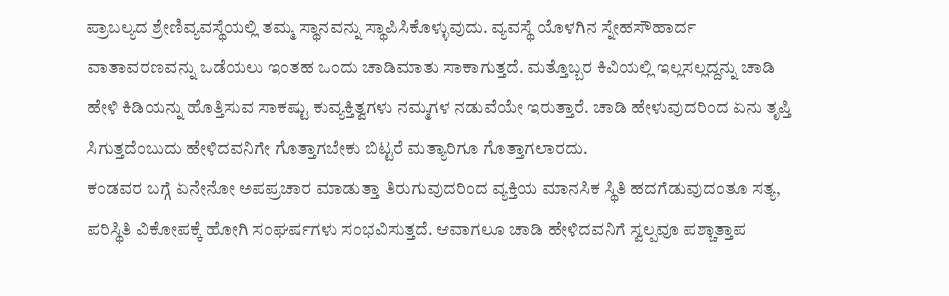ಪ್ರಾಬಲ್ಯದ ಶ್ರೇಣಿವ್ಯವಸ್ಥೆಯಲ್ಲಿ ತಮ್ಮ ಸ್ಥಾನವನ್ನು ಸ್ಥಾಪಿಸಿಕೊಳ್ಳುವುದು. ವ್ಯವಸ್ಥೆ ಯೊಳಗಿನ ಸ್ನೇಹಸೌಹಾರ್ದ ವಾತಾವರಣವನ್ನು ಒಡೆಯಲು ಇಂತಹ ಒಂದು ಚಾಡಿಮಾತು ಸಾಕಾಗುತ್ತದೆ. ಮತ್ತೊಬ್ಬರ ಕಿವಿಯಲ್ಲಿ ಇಲ್ಲಸಲ್ಲದ್ದನ್ನು ಚಾಡಿ ಹೇಳಿ ಕಿಡಿಯನ್ನು ಹೊತ್ತಿಸುವ ಸಾಕಷ್ಟು ಕುವ್ಯಕ್ತಿತ್ವಗಳು ನಮ್ಮಗಳ ನಡುವೆಯೇ ಇರುತ್ತಾರೆ. ಚಾಡಿ ಹೇಳುವುದರಿಂದ ಏನು ತೃಪ್ತಿ ಸಿಗುತ್ತದೆಂಬುದು ಹೇಳಿದವನಿಗೇ ಗೊತ್ತಾಗಬೇಕು ಬಿಟ್ಟರೆ ಮತ್ಯಾರಿಗೂ ಗೊತ್ತಾಗಲಾರದು.
ಕಂಡವರ ಬಗ್ಗೆ ಏನೇನೋ ಅಪಪ್ರಚಾರ ಮಾಡುತ್ತಾ ತಿರುಗುವುದರಿಂದ ವ್ಯಕ್ತಿಯ ಮಾನಸಿಕ ಸ್ಥಿತಿ ಹದಗೆಡುವುದಂತೂ ಸತ್ಯ, ಪರಿಸ್ಥಿತಿ ವಿಕೋಪಕ್ಕೆ ಹೋಗಿ ಸಂಘರ್ಷಗಳು ಸಂಭವಿಸುತ್ತದೆ. ಆವಾಗಲೂ ಚಾಡಿ ಹೇಳಿದವನಿಗೆ ಸ್ವಲ್ಪವೂ ಪಶ್ಚಾತ್ತಾಪ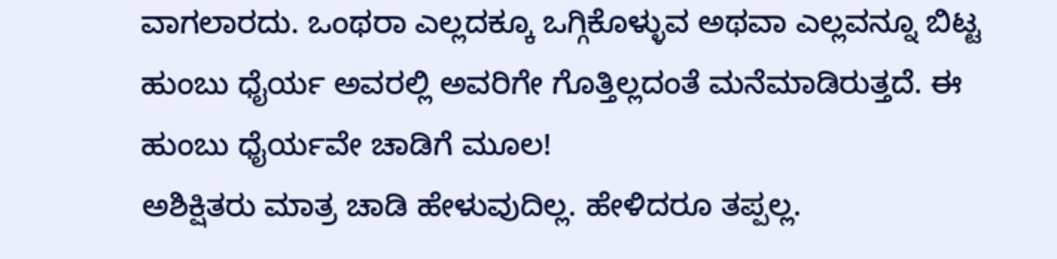ವಾಗಲಾರದು. ಒಂಥರಾ ಎಲ್ಲದಕ್ಕೂ ಒಗ್ಗಿಕೊಳ್ಳುವ ಅಥವಾ ಎಲ್ಲವನ್ನೂ ಬಿಟ್ಟ ಹುಂಬು ಧೈರ್ಯ ಅವರಲ್ಲಿ ಅವರಿಗೇ ಗೊತ್ತಿಲ್ಲದಂತೆ ಮನೆಮಾಡಿರುತ್ತದೆ. ಈ ಹುಂಬು ಧೈರ್ಯವೇ ಚಾಡಿಗೆ ಮೂಲ!
ಅಶಿಕ್ಷಿತರು ಮಾತ್ರ ಚಾಡಿ ಹೇಳುವುದಿಲ್ಲ. ಹೇಳಿದರೂ ತಪ್ಪಲ್ಲ.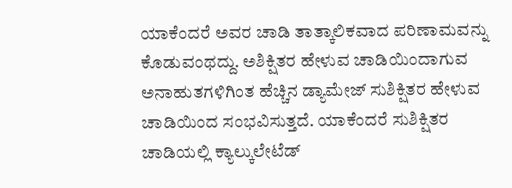ಯಾಕೆಂದರೆ ಅವರ ಚಾಡಿ ತಾತ್ಕಾಲಿಕವಾದ ಪರಿಣಾಮವನ್ನು ಕೊಡುವಂಥದ್ದು. ಅಶಿಕ್ಷಿತರ ಹೇಳುವ ಚಾಡಿಯಿಂದಾಗುವ ಅನಾಹುತಗಳಿಗಿಂತ ಹೆಚ್ಚಿನ ಡ್ಯಾಮೇಜ್ ಸುಶಿಕ್ಷಿತರ ಹೇಳುವ ಚಾಡಿಯಿಂದ ಸಂಭವಿಸುತ್ತದೆ. ಯಾಕೆಂದರೆ ಸುಶಿಕ್ಷಿತರ ಚಾಡಿಯಲ್ಲಿ ಕ್ಯಾಲ್ಕುಲೇಟೆಡ್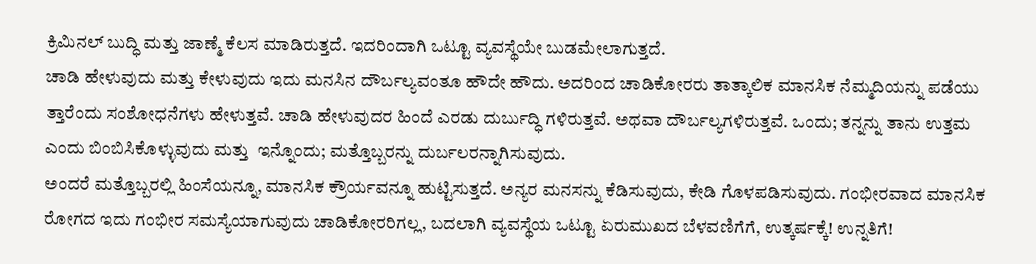ಕ್ರಿಮಿನಲ್ ಬುದ್ಧಿ ಮತ್ತು ಜಾಣ್ಮೆ ಕೆಲಸ ಮಾಡಿರುತ್ತದೆ. ಇದರಿಂದಾಗಿ ಒಟ್ಟೂ ವ್ಯವಸ್ಥೆಯೇ ಬುಡಮೇಲಾಗುತ್ತದೆ.
ಚಾಡಿ ಹೇಳುವುದು ಮತ್ತು ಕೇಳುವುದು ಇದು ಮನಸಿನ ದೌರ್ಬಲ್ಯವಂತೂ ಹೌದೇ ಹೌದು. ಅದರಿಂದ ಚಾಡಿಕೋರರು ತಾತ್ಕಾಲಿಕ ಮಾನಸಿಕ ನೆಮ್ಮದಿಯನ್ನು ಪಡೆಯು ತ್ತಾರೆಂದು ಸಂಶೋಧನೆಗಳು ಹೇಳುತ್ತವೆ. ಚಾಡಿ ಹೇಳುವುದರ ಹಿಂದೆ ಎರಡು ದುರ್ಬುದ್ಧಿ ಗಳಿರುತ್ತವೆ. ಅಥವಾ ದೌರ್ಬಲ್ಯಗಳಿರುತ್ತವೆ. ಒಂದು; ತನ್ನನ್ನು ತಾನು ಉತ್ತಮ ಎಂದು ಬಿಂಬಿಸಿಕೊಳ್ಳುವುದು ಮತ್ತು  ಇನ್ನೊಂದು; ಮತ್ತೊಬ್ಬರನ್ನು ದುರ್ಬಲರನ್ನಾಗಿಸುವುದು.
ಅಂದರೆ ಮತ್ತೊಬ್ಬರಲ್ಲಿ ಹಿಂಸೆಯನ್ನೂ, ಮಾನಸಿಕ ಕ್ರೌರ್ಯವನ್ನೂ ಹುಟ್ಟಿಸುತ್ತದೆ. ಅನ್ಯರ ಮನಸನ್ನು ಕೆಡಿಸುವುದು, ಕೇಡಿ ಗೊಳಪಡಿಸುವುದು. ಗಂಭೀರವಾದ ಮಾನಸಿಕ ರೋಗದ ಇದು ಗಂಭೀರ ಸಮಸ್ಯೆಯಾಗುವುದು ಚಾಡಿಕೋರರಿಗಲ್ಲ, ಬದಲಾಗಿ ವ್ಯವಸ್ಥೆಯ ಒಟ್ಟೂ ಏರುಮುಖದ ಬೆಳವಣಿಗೆಗೆ, ಉತ್ಕರ್ಷಕ್ಕೆ! ಉನ್ನತಿಗೆ!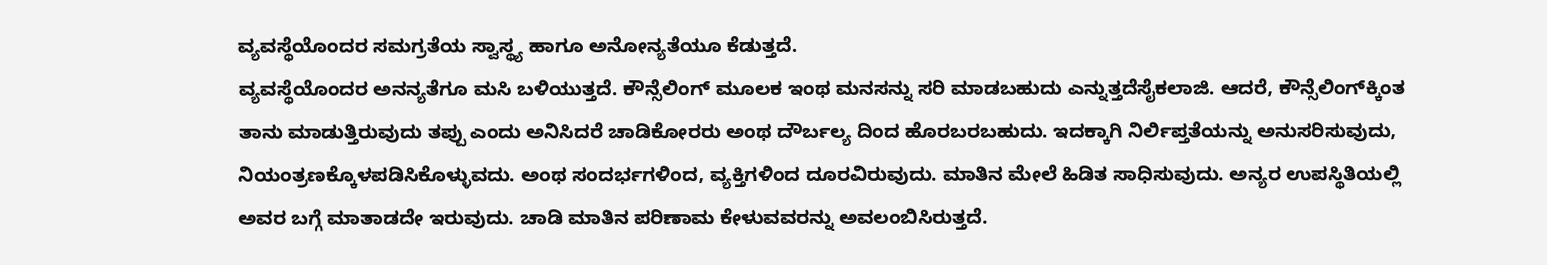ವ್ಯವಸ್ಥೆಯೊಂದರ ಸಮಗ್ರತೆಯ ಸ್ವಾಸ್ಥ್ಯ ಹಾಗೂ ಅನೋನ್ಯತೆಯೂ ಕೆಡುತ್ತದೆ.
ವ್ಯವಸ್ಥೆಯೊಂದರ ಅನನ್ಯತೆಗೂ ಮಸಿ ಬಳಿಯುತ್ತದೆ. ಕೌನ್ಸೆಲಿಂಗ್ ಮೂಲಕ ಇಂಥ ಮನಸನ್ನು ಸರಿ ಮಾಡಬಹುದು ಎನ್ನುತ್ತದೆಸೈಕಲಾಜಿ. ಆದರೆ, ಕೌನ್ಸೆಲಿಂಗ್‌ಕ್ಕಿಂತ ತಾನು ಮಾಡುತ್ತಿರುವುದು ತಪ್ಪು ಎಂದು ಅನಿಸಿದರೆ ಚಾಡಿಕೋರರು ಅಂಥ ದೌರ್ಬಲ್ಯ ದಿಂದ ಹೊರಬರಬಹುದು. ಇದಕ್ಕಾಗಿ ನಿರ್ಲಿಪ್ತತೆಯನ್ನು ಅನುಸರಿಸುವುದು, ನಿಯಂತ್ರಣಕ್ಕೊಳಪಡಿಸಿಕೊಳ್ಳುವದು. ಅಂಥ ಸಂದರ್ಭಗಳಿಂದ, ವ್ಯಕ್ತಿಗಳಿಂದ ದೂರವಿರುವುದು. ಮಾತಿನ ಮೇಲೆ ಹಿಡಿತ ಸಾಧಿಸುವುದು. ಅನ್ಯರ ಉಪಸ್ಥಿತಿಯಲ್ಲಿ ಅವರ ಬಗ್ಗೆ ಮಾತಾಡದೇ ಇರುವುದು. ಚಾಡಿ ಮಾತಿನ ಪರಿಣಾಮ ಕೇಳುವವರನ್ನು ಅವಲಂಬಿಸಿರುತ್ತದೆ.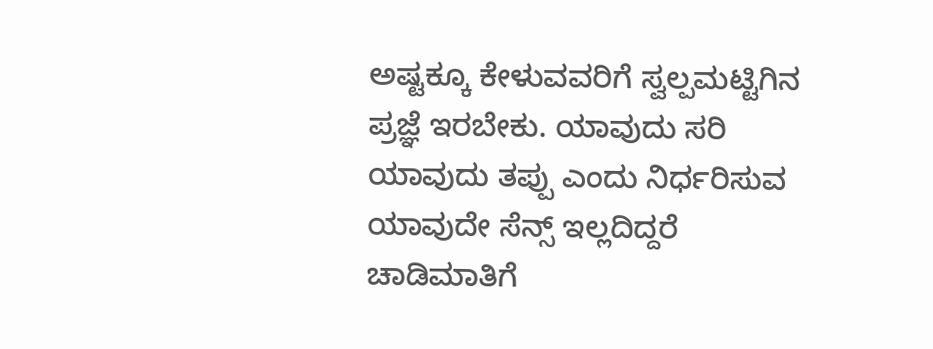ಅಷ್ಟಕ್ಕೂ ಕೇಳುವವರಿಗೆ ಸ್ವಲ್ಪಮಟ್ಟಿಗಿನ ಪ್ರಜ್ಞೆ ಇರಬೇಕು. ಯಾವುದು ಸರಿ ಯಾವುದು ತಪ್ಪು ಎಂದು ನಿರ್ಧರಿಸುವ ಯಾವುದೇ ಸೆನ್ಸ್ ಇಲ್ಲದಿದ್ದರೆ ಚಾಡಿಮಾತಿಗೆ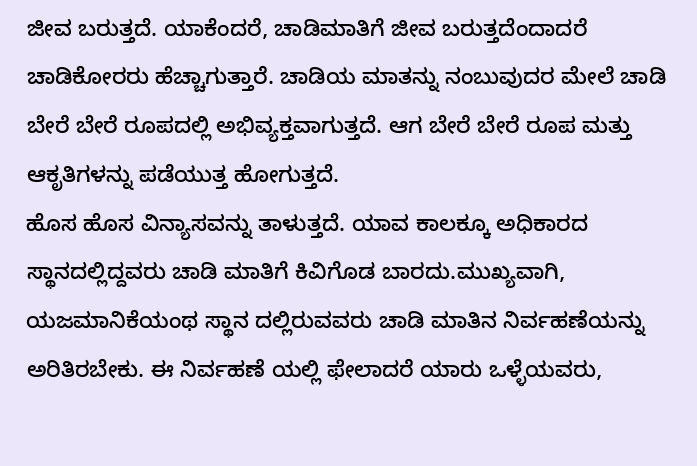ಜೀವ ಬರುತ್ತದೆ. ಯಾಕೆಂದರೆ, ಚಾಡಿಮಾತಿಗೆ ಜೀವ ಬರುತ್ತದೆಂದಾದರೆ ಚಾಡಿಕೋರರು ಹೆಚ್ಚಾಗುತ್ತಾರೆ. ಚಾಡಿಯ ಮಾತನ್ನು ನಂಬುವುದರ ಮೇಲೆ ಚಾಡಿ ಬೇರೆ ಬೇರೆ ರೂಪದಲ್ಲಿ ಅಭಿವ್ಯಕ್ತವಾಗುತ್ತದೆ. ಆಗ ಬೇರೆ ಬೇರೆ ರೂಪ ಮತ್ತು ಆಕೃತಿಗಳನ್ನು ಪಡೆಯುತ್ತ ಹೋಗುತ್ತದೆ.
ಹೊಸ ಹೊಸ ವಿನ್ಯಾಸವನ್ನು ತಾಳುತ್ತದೆ. ಯಾವ ಕಾಲಕ್ಕೂ ಅಧಿಕಾರದ ಸ್ಥಾನದಲ್ಲಿದ್ದವರು ಚಾಡಿ ಮಾತಿಗೆ ಕಿವಿಗೊಡ ಬಾರದು.ಮುಖ್ಯವಾಗಿ, ಯಜಮಾನಿಕೆಯಂಥ ಸ್ಥಾನ ದಲ್ಲಿರುವವರು ಚಾಡಿ ಮಾತಿನ ನಿರ್ವಹಣೆಯನ್ನು ಅರಿತಿರಬೇಕು. ಈ ನಿರ್ವಹಣೆ ಯಲ್ಲಿ ಫೇಲಾದರೆ ಯಾರು ಒಳ್ಳೆಯವರು,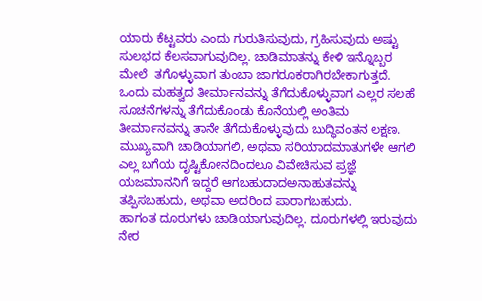ಯಾರು ಕೆಟ್ಟವರು ಎಂದು ಗುರುತಿಸುವುದು, ಗ್ರಹಿಸುವುದು ಅಷ್ಟು ಸುಲಭದ ಕೆಲಸವಾಗುವುದಿಲ್ಲ. ಚಾಡಿಮಾತನ್ನು ಕೇಳಿ ಇನ್ನೊಬ್ಬರ ಮೇಲೆ  ತಗೊಳ್ಳುವಾಗ ತುಂಬಾ ಜಾಗರೂಕರಾಗಿರಬೇಕಾಗುತ್ತದೆ.
ಒಂದು ಮಹತ್ವದ ತೀರ್ಮಾನವನ್ನು ತೆಗೆದುಕೊಳ್ಳುವಾಗ ಎಲ್ಲರ ಸಲಹೆ ಸೂಚನೆಗಳನ್ನು ತೆಗೆದುಕೊಂಡು ಕೊನೆಯಲ್ಲಿ ಅಂತಿಮ ತೀರ್ಮಾನವನ್ನು ತಾನೇ ತೆಗೆದುಕೊಳ್ಳುವುದು ಬುದ್ಧಿವಂತನ ಲಕ್ಷಣ. ಮುಖ್ಯವಾಗಿ ಚಾಡಿಯಾಗಲಿ, ಅಥವಾ ಸರಿಯಾದಮಾತುಗಳೇ ಆಗಲಿ ಎಲ್ಲ ಬಗೆಯ ದೃಷ್ಟಿಕೋನದಿಂದಲೂ ವಿವೇಚಿಸುವ ಪ್ರಜ್ಞೆ ಯಜಮಾನನಿಗೆ ಇದ್ದರೆ ಆಗಬಹುದಾದಅನಾಹುತವನ್ನು ತಪ್ಪಿಸಬಹುದು, ಅಥವಾ ಅದರಿಂದ ಪಾರಾಗಬಹುದು.
ಹಾಗಂತ ದೂರುಗಳು ಚಾಡಿಯಾಗುವುದಿಲ್ಲ. ದೂರುಗಳಲ್ಲಿ ಇರುವುದು ನೇರ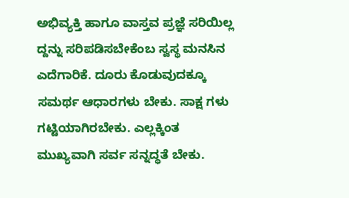ಅಭಿವ್ಯಕ್ತಿ ಹಾಗೂ ವಾಸ್ತವ ಪ್ರಜ್ಞೆ ಸರಿಯಿಲ್ಲ ದ್ದನ್ನು ಸರಿಪಡಿಸಬೇಕೆಂಬ ಸ್ವಸ್ಥ ಮನಸಿನ ಎದೆಗಾರಿಕೆ. ದೂರು ಕೊಡುವುದಕ್ಕೂ ಸಮರ್ಥ ಆಧಾರಗಳು ಬೇಕು. ಸಾಕ್ಷ ಗಳು ಗಟ್ಟಿಯಾಗಿರಬೇಕು. ಎಲ್ಲಕ್ಕಿಂತ ಮುಖ್ಯವಾಗಿ ಸರ್ವ ಸನ್ನದ್ಧತೆ ಬೇಕು.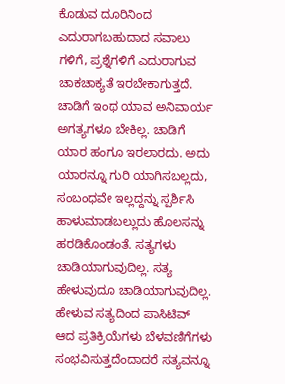ಕೊಡುವ ದೂರಿನಿಂದ ಎದುರಾಗಬಹುದಾದ ಸವಾಲು ಗಳಿಗೆ, ಪ್ರಶ್ನೆಗಳಿಗೆ ಎದುರಾಗುವ ಚಾಕಚಾಕ್ಯತೆ ಇರಬೇಕಾಗುತ್ತದೆ.
ಚಾಡಿಗೆ ಇಂಥ ಯಾವ ಅನಿವಾರ್ಯ ಅಗತ್ಯಗಳೂ ಬೇಕಿಲ್ಲ. ಚಾಡಿಗೆ ಯಾರ ಹಂಗೂ ಇರಲಾರದು. ಅದು ಯಾರನ್ನೂ ಗುರಿ ಯಾಗಿಸಬಲ್ಲದು, ಸಂಬಂಧವೇ ಇಲ್ಲದ್ದನ್ನು ಸ್ಪರ್ಶಿಸಿ ಹಾಳುಮಾಡಬಲ್ಲುದು ಹೊಲಸನ್ನು ಹರಡಿಕೊಂಡಂತೆ. ಸತ್ಯಗಳು ಚಾಡಿಯಾಗುವುದಿಲ್ಲ. ಸತ್ಯ ಹೇಳುವುದೂ ಚಾಡಿಯಾಗುವುದಿಲ್ಲ. ಹೇಳುವ ಸತ್ಯದಿಂದ ಪಾಸಿಟಿವ್ ಆದ ಪ್ರತಿಕ್ರಿಯೆಗಳು ಬೆಳವಣಿಗೆಗಳು ಸಂಭವಿಸುತ್ತದೆಂದಾದರೆ ಸತ್ಯವನ್ನೂ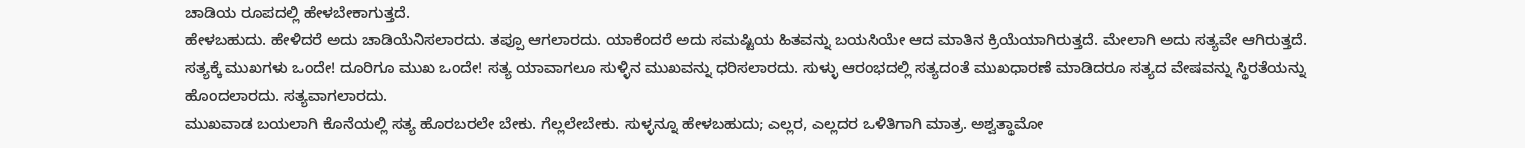ಚಾಡಿಯ ರೂಪದಲ್ಲಿ ಹೇಳಬೇಕಾಗುತ್ತದೆ.
ಹೇಳಬಹುದು. ಹೇಳಿದರೆ ಅದು ಚಾಡಿಯೆನಿಸಲಾರದು. ತಪ್ಪೂ ಆಗಲಾರದು. ಯಾಕೆಂದರೆ ಅದು ಸಮಷ್ಟಿಯ ಹಿತವನ್ನು ಬಯಸಿಯೇ ಆದ ಮಾತಿನ ಕ್ರಿಯೆಯಾಗಿರುತ್ತದೆ. ಮೇಲಾಗಿ ಅದು ಸತ್ಯವೇ ಆಗಿರುತ್ತದೆ. ಸತ್ಯಕ್ಕೆ ಮುಖಗಳು ಒಂದೇ! ದೂರಿಗೂ ಮುಖ ಒಂದೇ! ಸತ್ಯ ಯಾವಾಗಲೂ ಸುಳ್ಳಿನ ಮುಖವನ್ನು ಧರಿಸಲಾರದು. ಸುಳ್ಳು ಆರಂಭದಲ್ಲಿ ಸತ್ಯದಂತೆ ಮುಖಧಾರಣೆ ಮಾಡಿದರೂ ಸತ್ಯದ ವೇಷವನ್ನು ಸ್ಥಿರತೆಯನ್ನು ಹೊಂದಲಾರದು. ಸತ್ಯವಾಗಲಾರದು.
ಮುಖವಾಡ ಬಯಲಾಗಿ ಕೊನೆಯಲ್ಲಿ ಸತ್ಯ ಹೊರಬರಲೇ ಬೇಕು. ಗೆಲ್ಲಲೇಬೇಕು. ಸುಳ್ಳನ್ನೂ ಹೇಳಬಹುದು; ಎಲ್ಲರ, ಎಲ್ಲದರ ಒಳಿತಿಗಾಗಿ ಮಾತ್ರ. ಅಶ್ವತ್ಥಾಮೋ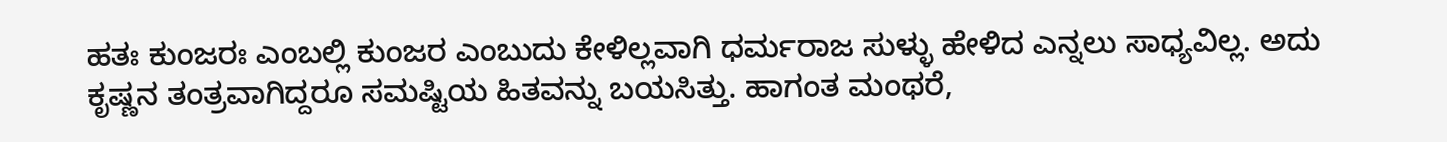ಹತಃ ಕುಂಜರಃ ಎಂಬಲ್ಲಿ ಕುಂಜರ ಎಂಬುದು ಕೇಳಿಲ್ಲವಾಗಿ ಧರ್ಮರಾಜ ಸುಳ್ಳು ಹೇಳಿದ ಎನ್ನಲು ಸಾಧ್ಯವಿಲ್ಲ. ಅದು ಕೃಷ್ಣನ ತಂತ್ರವಾಗಿದ್ದರೂ ಸಮಷ್ಟಿಯ ಹಿತವನ್ನು ಬಯಸಿತ್ತು. ಹಾಗಂತ ಮಂಥರೆ,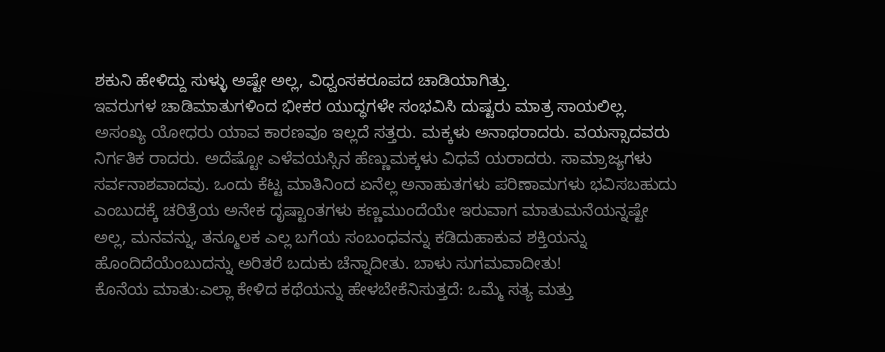ಶಕುನಿ ಹೇಳಿದ್ದು ಸುಳ್ಳು ಅಷ್ಟೇ ಅಲ್ಲ, ವಿಧ್ವಂಸಕರೂಪದ ಚಾಡಿಯಾಗಿತ್ತು.
ಇವರುಗಳ ಚಾಡಿಮಾತುಗಳಿಂದ ಭೀಕರ ಯುದ್ಧಗಳೇ ಸಂಭವಿಸಿ ದುಷ್ಟರು ಮಾತ್ರ ಸಾಯಲಿಲ್ಲ. ಅಸಂಖ್ಯ ಯೋಧರು ಯಾವ ಕಾರಣವೂ ಇಲ್ಲದೆ ಸತ್ತರು. ಮಕ್ಕಳು ಅನಾಥರಾದರು. ವಯಸ್ಸಾದವರು ನಿರ್ಗತಿಕ ರಾದರು. ಅದೆಷ್ಟೋ ಎಳೆವಯಸ್ಸಿನ ಹೆಣ್ಣುಮಕ್ಕಳು ವಿಧವೆ ಯರಾದರು. ಸಾಮ್ರಾಜ್ಯಗಳು ಸರ್ವನಾಶವಾದವು. ಒಂದು ಕೆಟ್ಟ ಮಾತಿನಿಂದ ಏನೆಲ್ಲ ಅನಾಹುತಗಳು ಪರಿಣಾಮಗಳು ಭವಿಸಬಹುದು ಎಂಬುದಕ್ಕೆ ಚರಿತ್ರೆಯ ಅನೇಕ ದೃಷ್ಟಾಂತಗಳು ಕಣ್ಣಮುಂದೆಯೇ ಇರುವಾಗ ಮಾತುಮನೆಯನ್ನಷ್ಟೇ ಅಲ್ಲ, ಮನವನ್ನು, ತನ್ಮೂಲಕ ಎಲ್ಲ ಬಗೆಯ ಸಂಬಂಧವನ್ನು ಕಡಿದುಹಾಕುವ ಶಕ್ತಿಯನ್ನು ಹೊಂದಿದೆಯೆಂಬುದನ್ನು ಅರಿತರೆ ಬದುಕು ಚೆನ್ನಾದೀತು. ಬಾಳು ಸುಗಮವಾದೀತು!
ಕೊನೆಯ ಮಾತು:ಎಲ್ಲಾ ಕೇಳಿದ ಕಥೆಯನ್ನು ಹೇಳಬೇಕೆನಿಸುತ್ತದೆ: ಒಮ್ಮೆ ಸತ್ಯ ಮತ್ತು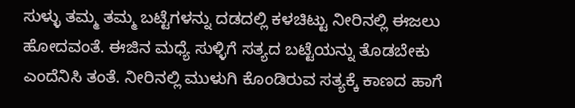ಸುಳ್ಳು ತಮ್ಮ ತಮ್ಮ ಬಟ್ಟೆಗಳನ್ನು ದಡದಲ್ಲಿ ಕಳಚಿಟ್ಟು ನೀರಿನಲ್ಲಿ ಈಜಲು ಹೋದವಂತೆ. ಈಜಿನ ಮಧ್ಯೆ ಸುಳ್ಳಿಗೆ ಸತ್ಯದ ಬಟ್ಟೆಯನ್ನು ತೊಡಬೇಕು ಎಂದೆನಿಸಿ ತಂತೆ. ನೀರಿನಲ್ಲಿ ಮುಳುಗಿ ಕೊಂಡಿರುವ ಸತ್ಯಕ್ಕೆ ಕಾಣದ ಹಾಗೆ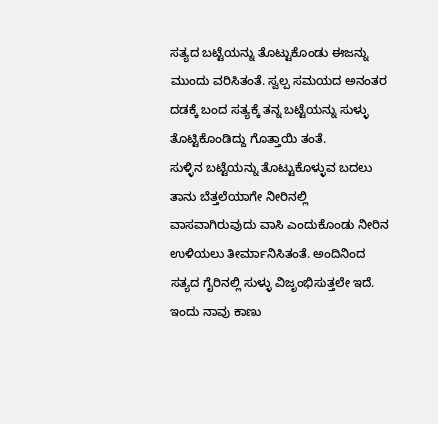ಸತ್ಯದ ಬಟ್ಟೆಯನ್ನು ತೊಟ್ಟುಕೊಂಡು ಈಜನ್ನು ಮುಂದು ವರಿಸಿತಂತೆ. ಸ್ವಲ್ಪ ಸಮಯದ ಅನಂತರ ದಡಕ್ಕೆ ಬಂದ ಸತ್ಯಕ್ಕೆ ತನ್ನ ಬಟ್ಟೆಯನ್ನು ಸುಳ್ಳು ತೊಟ್ಟಿಕೊಂಡಿದ್ದು ಗೊತ್ತಾಯಿ ತಂತೆ.
ಸುಳ್ಳಿನ ಬಟ್ಟೆಯನ್ನು ತೊಟ್ಟುಕೊಳ್ಳುವ ಬದಲು ತಾನು ಬೆತ್ತಲೆಯಾಗೇ ನೀರಿನಲ್ಲಿ ವಾಸವಾಗಿರುವುದು ವಾಸಿ ಎಂದುಕೊಂಡು ನೀರಿನ ಉಳಿಯಲು ತೀರ್ಮಾನಿಸಿತಂತೆ. ಅಂದಿನಿಂದ ಸತ್ಯದ ಗೈರಿನಲ್ಲಿ ಸುಳ್ಳು ವಿಜೃಂಭಿಸುತ್ತಲೇ ಇದೆ. ಇಂದು ನಾವು ಕಾಣು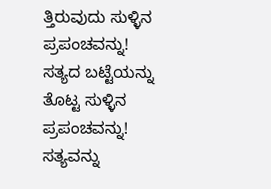ತ್ತಿರುವುದು ಸುಳ್ಳಿನ ಪ್ರಪಂಚವನ್ನು! ಸತ್ಯದ ಬಟ್ಟೆಯನ್ನು ತೊಟ್ಟ ಸುಳ್ಳಿನ ಪ್ರಪಂಚವನ್ನು! ಸತ್ಯವನ್ನು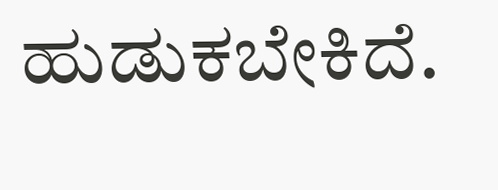ಹುಡುಕಬೇಕಿದೆ.